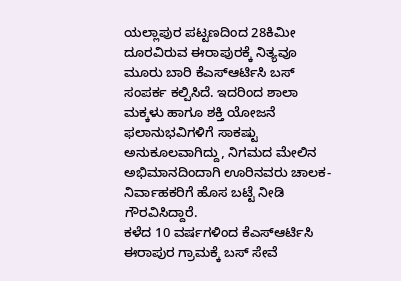ಯಲ್ಲಾಪುರ ಪಟ್ಟಣದಿಂದ 28ಕಿಮೀ ದೂರವಿರುವ ಈರಾಪುರಕ್ಕೆ ನಿತ್ಯವೂ ಮೂರು ಬಾರಿ ಕೆಎಸ್ಆರ್ಟಿಸಿ ಬಸ್ ಸಂಪರ್ಕ ಕಲ್ಪಿಸಿದೆ. ಇದರಿಂದ ಶಾಲಾ ಮಕ್ಕಳು ಹಾಗೂ ಶಕ್ತಿ ಯೋಜನೆ ಫಲಾನುಭವಿಗಳಿಗೆ ಸಾಕಷ್ಟು ಅನುಕೂಲವಾಗಿದ್ದು, ನಿಗಮದ ಮೇಲಿನ ಅಭಿಮಾನದಿಂದಾಗಿ ಊರಿನವರು ಚಾಲಕ-ನಿರ್ವಾಹಕರಿಗೆ ಹೊಸ ಬಟ್ಟೆ ನೀಡಿ ಗೌರವಿಸಿದ್ದಾರೆ.
ಕಳೆದ 10 ವರ್ಷಗಳಿಂದ ಕೆಎಸ್ಆರ್ಟಿಸಿ ಈರಾಪುರ ಗ್ರಾಮಕ್ಕೆ ಬಸ್ ಸೇವೆ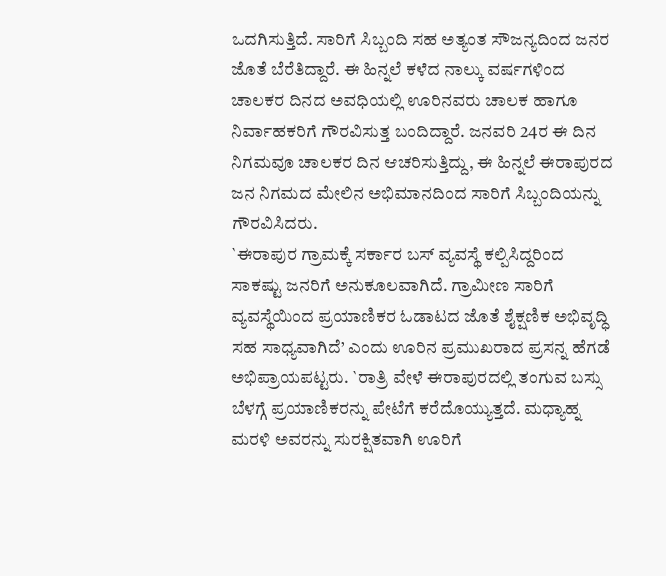ಒದಗಿಸುತ್ತಿದೆ. ಸಾರಿಗೆ ಸಿಬ್ಬಂದಿ ಸಹ ಅತ್ಯಂತ ಸೌಜನ್ಯದಿಂದ ಜನರ ಜೊತೆ ಬೆರೆತಿದ್ದಾರೆ. ಈ ಹಿನ್ನಲೆ ಕಳೆದ ನಾಲ್ಕು ವರ್ಷಗಳಿಂದ ಚಾಲಕರ ದಿನದ ಅವಧಿಯಲ್ಲಿ ಊರಿನವರು ಚಾಲಕ ಹಾಗೂ ನಿರ್ವಾಹಕರಿಗೆ ಗೌರವಿಸುತ್ತ ಬಂದಿದ್ದಾರೆ. ಜನವರಿ 24ರ ಈ ದಿನ ನಿಗಮವೂ ಚಾಲಕರ ದಿನ ಆಚರಿಸುತ್ತಿದ್ದು, ಈ ಹಿನ್ನಲೆ ಈರಾಪುರದ ಜನ ನಿಗಮದ ಮೇಲಿನ ಅಭಿಮಾನದಿಂದ ಸಾರಿಗೆ ಸಿಬ್ಬಂದಿಯನ್ನು ಗೌರವಿಸಿದರು.
`ಈರಾಪುರ ಗ್ರಾಮಕ್ಕೆ ಸರ್ಕಾರ ಬಸ್ ವ್ಯವಸ್ಥೆ ಕಲ್ಪಿಸಿದ್ದರಿಂದ ಸಾಕಷ್ಟು ಜನರಿಗೆ ಅನುಕೂಲವಾಗಿದೆ. ಗ್ರಾಮೀಣ ಸಾರಿಗೆ ವ್ಯವಸ್ಥೆಯಿಂದ ಪ್ರಯಾಣಿಕರ ಓಡಾಟದ ಜೊತೆ ಶೈಕ್ಷಣಿಕ ಅಭಿವೃದ್ಧಿ ಸಹ ಸಾಧ್ಯವಾಗಿದೆ’ ಎಂದು ಊರಿನ ಪ್ರಮುಖರಾದ ಪ್ರಸನ್ನ ಹೆಗಡೆ ಅಭಿಪ್ರಾಯಪಟ್ಟರು. `ರಾತ್ರಿ ವೇಳೆ ಈರಾಪುರದಲ್ಲಿ ತಂಗುವ ಬಸ್ಸು ಬೆಳಗ್ಗೆ ಪ್ರಯಾಣಿಕರನ್ನು ಪೇಟೆಗೆ ಕರೆದೊಯ್ಯುತ್ತದೆ. ಮಧ್ಯಾಹ್ನ ಮರಳಿ ಅವರನ್ನು ಸುರಕ್ಷಿತವಾಗಿ ಊರಿಗೆ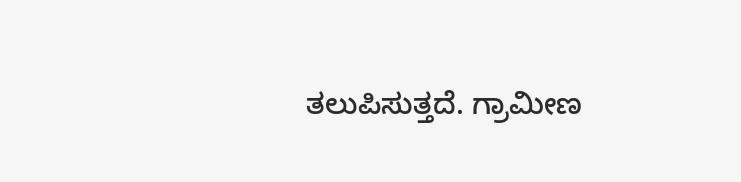ತಲುಪಿಸುತ್ತದೆ. ಗ್ರಾಮೀಣ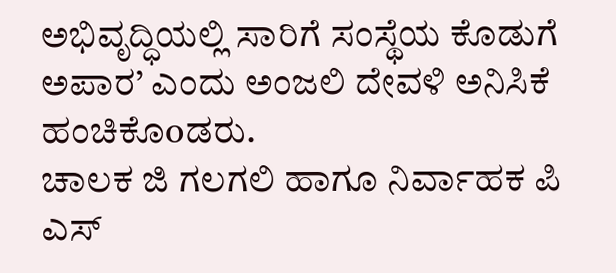ಅಭಿವೃದ್ಧಿಯಲ್ಲಿ ಸಾರಿಗೆ ಸಂಸ್ಥೆಯ ಕೊಡುಗೆ ಅಪಾರ’ ಎಂದು ಅಂಜಲಿ ದೇವಳಿ ಅನಿಸಿಕೆ ಹಂಚಿಕೊoಡರು.
ಚಾಲಕ ಜಿ ಗಲಗಲಿ ಹಾಗೂ ನಿರ್ವಾಹಕ ಪಿ ಎಸ್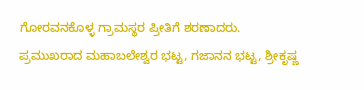ಗೋರವನಕೊಳ್ಳ ಗ್ರಾಮಸ್ಥರ ಪ್ರೀತಿಗೆ ಶರಣಾದರು. ಪ್ರಮುಖರಾದ ಮಹಾಬಲೇಶ್ವರ ಭಟ್ಟ, ಗಜಾನನ ಭಟ್ಟ, ಶ್ರೀಕೃಷ್ಣ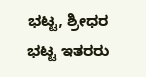ಭಟ್ಟ, ಶ್ರೀಧರ ಭಟ್ಟ ಇತರರು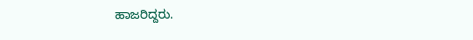ಹಾಜರಿದ್ದರು.